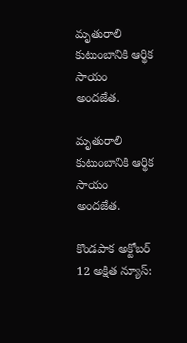మృతురాలి కుటుంబానికి ఆర్థిక సాయం అందజేత.

మృతురాలి కుటుంబానికి ఆర్థిక సాయం అందజేత.

కొండపాక అక్టోబర్ 12 అక్షిత న్యూస్: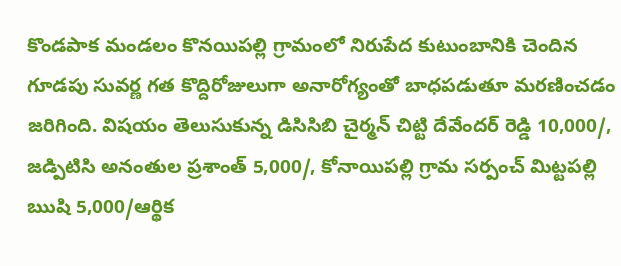కొండపాక మండలం కొనయిపల్లి గ్రామంలో నిరుపేద కుటుంబానికి చెందిన గూడపు సువర్ణ గత కొద్దిరోజులుగా అనారోగ్యంతో బాధపడుతూ మరణించడం జరిగింది. విషయం తెలుసుకున్న డిసిసిబి చైర్మన్ చిట్టి దేవేందర్ రెడ్డి 10,000/, జడ్పిటిసి అనంతుల ప్రశాంత్ 5,000/, కోనాయిపల్లి గ్రామ సర్పంచ్ మిట్టపల్లి ఋషి 5,000/ఆర్థిక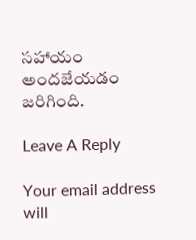సహాయం అందజేయడం జరిగింది.

Leave A Reply

Your email address will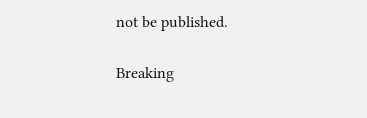not be published.

Breaking